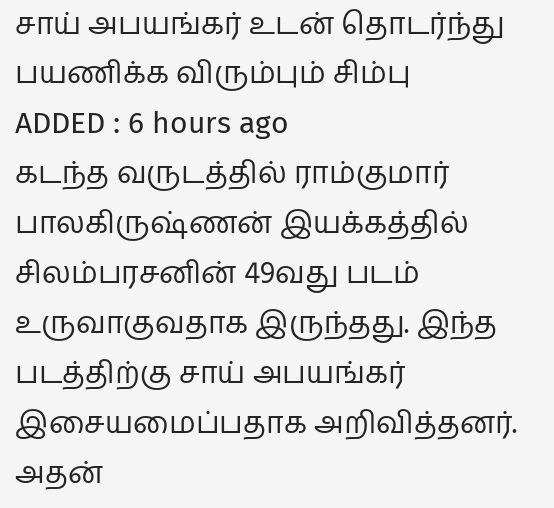சாய் அபயங்கர் உடன் தொடர்ந்து பயணிக்க விரும்பும் சிம்பு
ADDED : 6 hours ago
கடந்த வருடத்தில் ராம்குமார் பாலகிருஷ்ணன் இயக்கத்தில் சிலம்பரசனின் 49வது படம் உருவாகுவதாக இருந்தது. இந்த படத்திற்கு சாய் அபயங்கர் இசையமைப்பதாக அறிவித்தனர். அதன்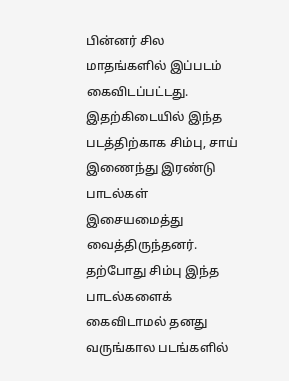பின்னர் சில மாதங்களில் இப்படம் கைவிடப்பட்டது. இதற்கிடையில் இந்த படத்திற்காக சிம்பு, சாய் இணைந்து இரண்டு பாடல்கள் இசையமைத்து வைத்திருந்தனர். தற்போது சிம்பு இந்த பாடல்களைக் கைவிடாமல் தனது வருங்கால படங்களில்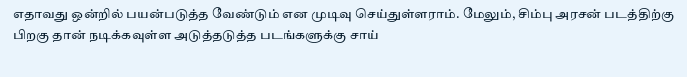எதாவது ஒன்றில் பயன்படுத்த வேண்டும் என முடிவு செய்துள்ளராம். மேலும், சிம்பு அரசன் படத்திற்கு பிறகு தான் நடிக்கவுள்ள அடுத்தடுத்த படங்களுக்கு சாய்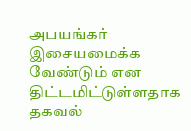அபயங்கர் இசையமைக்க வேண்டும் என திட்டமிட்டுள்ளதாக தகவல்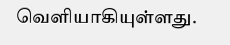வெளியாகியுள்ளது.